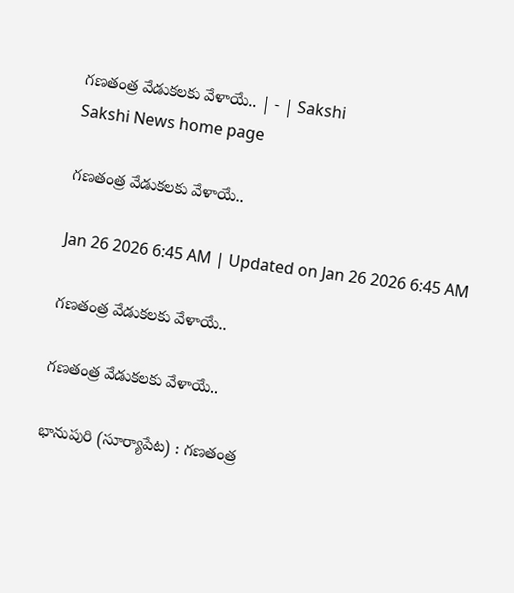గణతంత్ర వేడుకలకు వేళాయే.. | - | Sakshi
Sakshi News home page

గణతంత్ర వేడుకలకు వేళాయే..

Jan 26 2026 6:45 AM | Updated on Jan 26 2026 6:45 AM

గణతంత్ర వేడుకలకు వేళాయే..

గణతంత్ర వేడుకలకు వేళాయే..

భానుపురి (సూర్యాపేట) : గణతంత్ర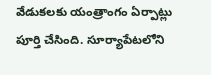వేడుకలకు యంత్రాంగం ఏర్పాట్లు పూర్తి చేసింది. సూర్యాపేటలోని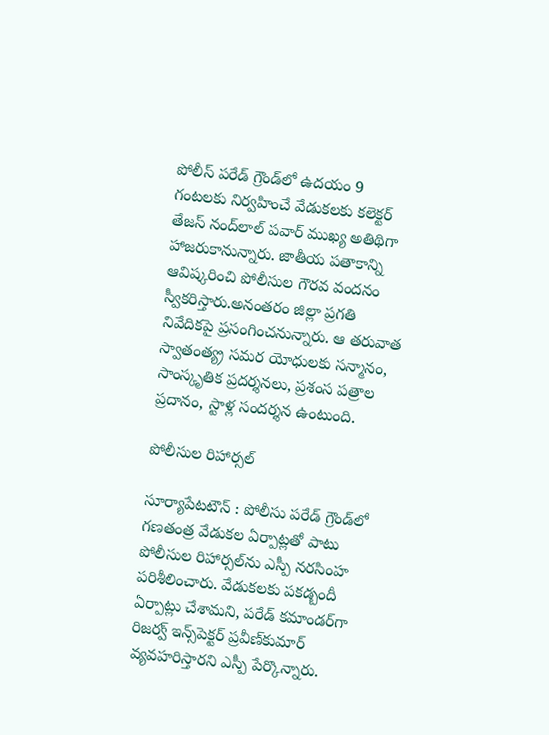పోలీస్‌ పరేడ్‌ గ్రౌండ్‌లో ఉదయం 9 గంటలకు నిర్వహించే వేడుకలకు కలెక్టర్‌ తేజస్‌ నంద్‌లాల్‌ పవార్‌ ముఖ్య అతిథిగా హాజరుకానున్నారు. జాతీయ పతాకాన్ని ఆవిష్కరించి పోలీసుల గౌరవ వందనం స్వీకరిస్తారు.అనంతరం జిల్లా ప్రగతి నివేదికపై ప్రసంగించనున్నారు. ఆ తరువాత స్వాతంత్య్ర సమర యోధులకు సన్మానం, సాంస్కృతిక ప్రదర్శనలు, ప్రశంస పత్రాల ప్రదానం, స్టాళ్ల సందర్శన ఉంటుంది.

పోలీసుల రిహార్సల్‌

సూర్యాపేటటౌన్‌ : పోలీసు పరేడ్‌ గ్రౌండ్‌లో గణతంత్ర వేడుకల ఏర్పాట్లతో పాటు పోలీసుల రిహార్సల్‌ను ఎస్పీ నరసింహ పరిశీలించారు. వేడుకలకు పకడ్బందీ ఏర్పాట్లు చేశామని, పరేడ్‌ కమాండర్‌గా రిజర్వ్‌ ఇన్స్‌పెక్టర్‌ ప్రవీణ్‌కుమార్‌ వ్యవహరిస్తారని ఎస్పీ పేర్కొన్నారు.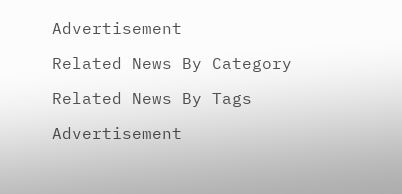Advertisement

Related News By Category

Related News By Tags

Advertisement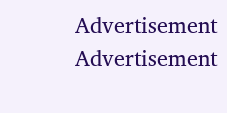Advertisement
Advertisement